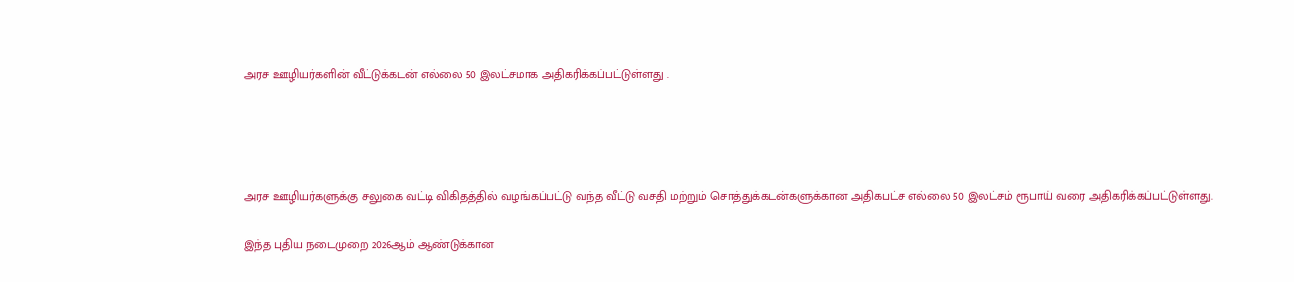அரச ஊழியர்களின் வீட்டுக்கடன் எல்லை 50 இலட்சமாக அதிகரிக்கப்பட்டுள்ளது .




அரச ஊழியர்களுக்கு சலுகை வட்டி விகிதத்தில் வழங்கப்பட்டு வந்த வீட்டு வசதி மற்றும் சொத்துக்கடன்களுக்கான அதிகபட்ச எல்லை 50 இலட்சம் ரூபாய் வரை அதிகரிக்கப்பட்டுள்ளது.

இந்த புதிய நடைமுறை 2026ஆம் ஆண்டுக்கான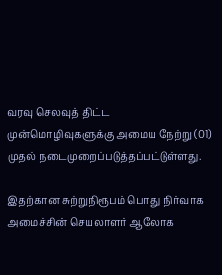வரவு செலவுத் திட்ட முன்மொழிவுகளுக்கு அமைய நேற்று (01) முதல் நடைமுறைப்படுத்தப்பட்டுள்ளது.

இதற்கான சுற்றுநிரூபம் பொது நிர்வாக அமைச்சின் செயலாளர் ஆலோக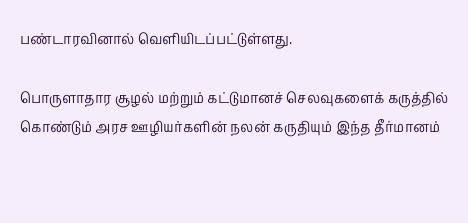பண்டாரவினால் வெளியிடப்பட்டுள்ளது.

பொருளாதார சூழல் மற்றும் கட்டுமானச் செலவுகளைக் கருத்தில் கொண்டும் அரச ஊழியர்களின் நலன் கருதியும் இந்த தீர்மானம்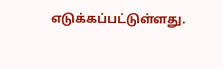எடுக்கப்பட்டுள்ளது.